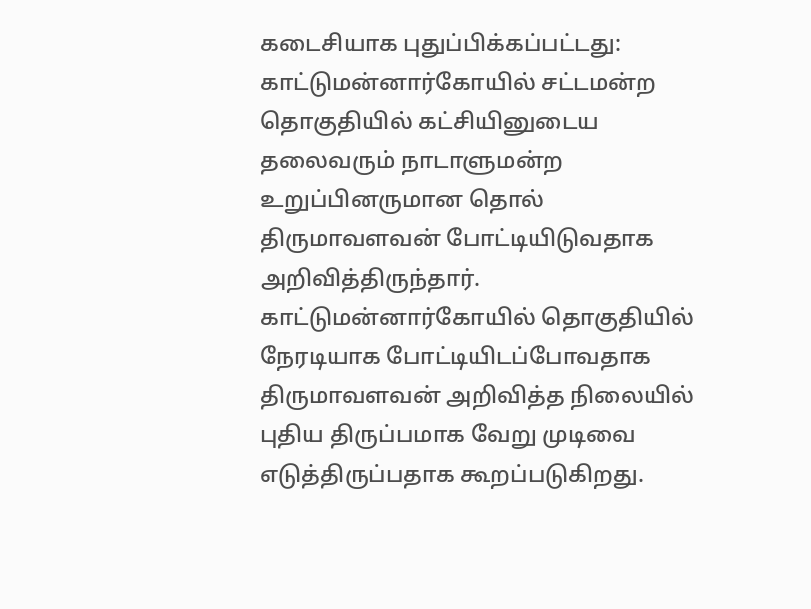கடைசியாக புதுப்பிக்கப்பட்டது:
காட்டுமன்னார்கோயில் சட்டமன்ற தொகுதியில் கட்சியினுடைய தலைவரும் நாடாளுமன்ற உறுப்பினருமான தொல் திருமாவளவன் போட்டியிடுவதாக அறிவித்திருந்தார்.
காட்டுமன்னார்கோயில் தொகுதியில் நேரடியாக போட்டியிடப்போவதாக திருமாவளவன் அறிவித்த நிலையில் புதிய திருப்பமாக வேறு முடிவை எடுத்திருப்பதாக கூறப்படுகிறது.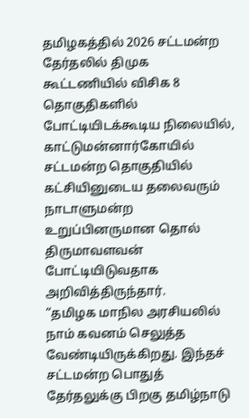தமிழகத்தில் 2026 சட்டமன்ற தேர்தலில் திமுக கூட்டணியில் விசிக 8 தொகுதிகளில் போட்டியிடக்கூடிய நிலையில், காட்டுமன்னார்கோயில் சட்டமன்ற தொகுதியில் கட்சியினுடைய தலைவரும் நாடாளுமன்ற உறுப்பினருமான தொல் திருமாவளவன் போட்டியிடுவதாக அறிவித்திருந்தார்.
“தமிழக மாநில அரசியலில் நாம் கவனம் செலுத்த வேண்டியிருக்கிறது. இந்தச் சட்டமன்ற பொதுத் தேர்தலுக்கு பிறகு தமிழ்நாடு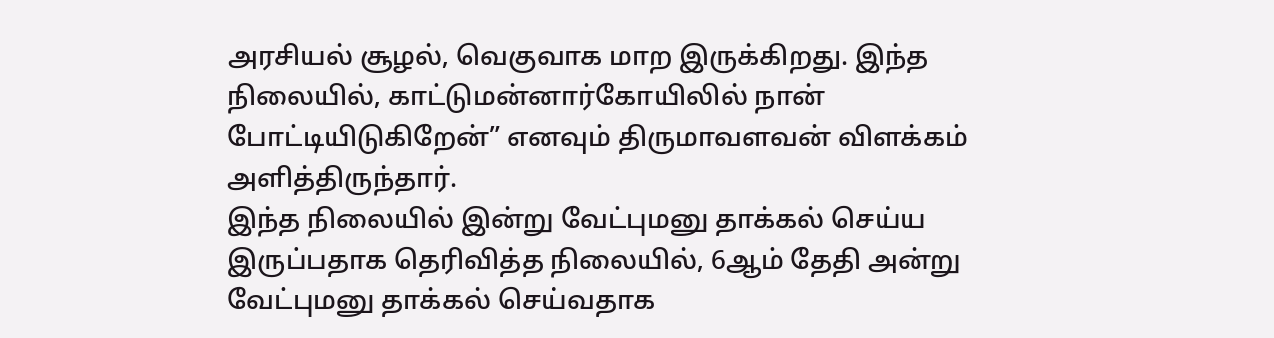அரசியல் சூழல், வெகுவாக மாற இருக்கிறது. இந்த நிலையில், காட்டுமன்னார்கோயிலில் நான் போட்டியிடுகிறேன்” எனவும் திருமாவளவன் விளக்கம் அளித்திருந்தார்.
இந்த நிலையில் இன்று வேட்புமனு தாக்கல் செய்ய இருப்பதாக தெரிவித்த நிலையில், 6ஆம் தேதி அன்று வேட்புமனு தாக்கல் செய்வதாக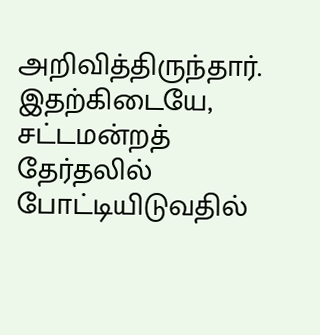அறிவித்திருந்தார். இதற்கிடையே, சட்டமன்றத் தேர்தலில் போட்டியிடுவதில்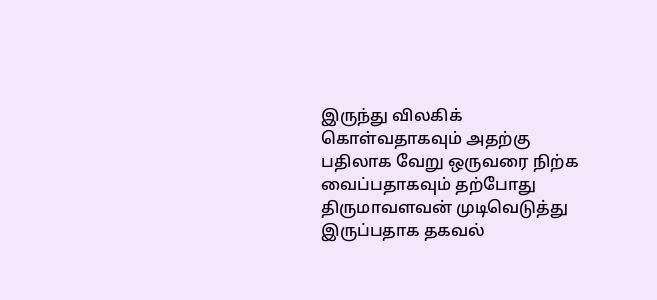இருந்து விலகிக் கொள்வதாகவும் அதற்கு பதிலாக வேறு ஒருவரை நிற்க வைப்பதாகவும் தற்போது திருமாவளவன் முடிவெடுத்து இருப்பதாக தகவல்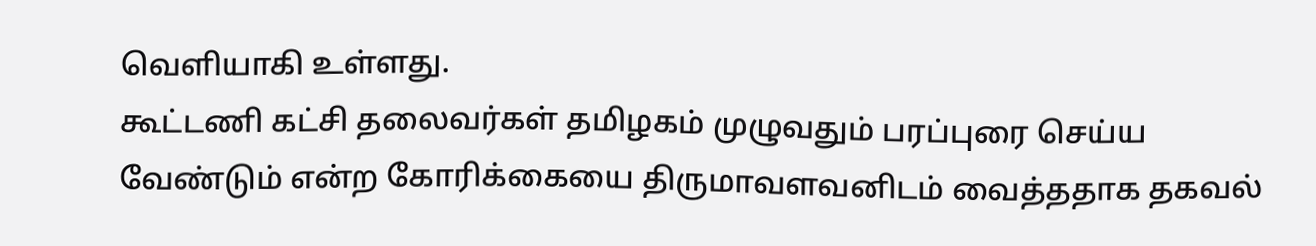வெளியாகி உள்ளது.
கூட்டணி கட்சி தலைவர்கள் தமிழகம் முழுவதும் பரப்புரை செய்ய வேண்டும் என்ற கோரிக்கையை திருமாவளவனிடம் வைத்ததாக தகவல்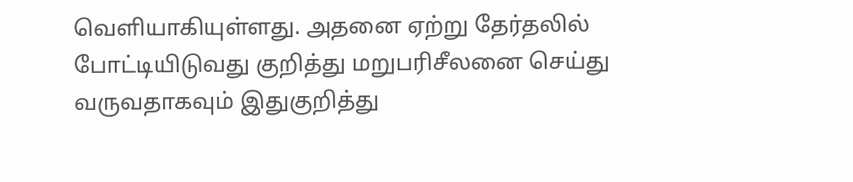வெளியாகியுள்ளது. அதனை ஏற்று தேர்தலில் போட்டியிடுவது குறித்து மறுபரிசீலனை செய்து வருவதாகவும் இதுகுறித்து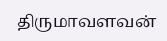திருமாவளவன்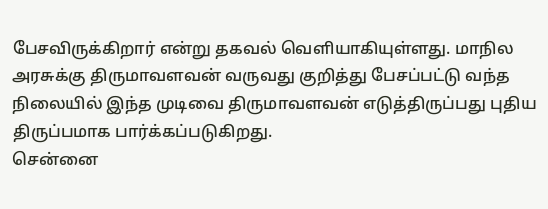பேசவிருக்கிறார் என்று தகவல் வெளியாகியுள்ளது. மாநில அரசுக்கு திருமாவளவன் வருவது குறித்து பேசப்பட்டு வந்த நிலையில் இந்த முடிவை திருமாவளவன் எடுத்திருப்பது புதிய திருப்பமாக பார்க்கப்படுகிறது.
சென்னை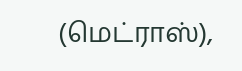(மெட்ராஸ்),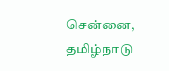சென்னை, தமிழ்நாடு